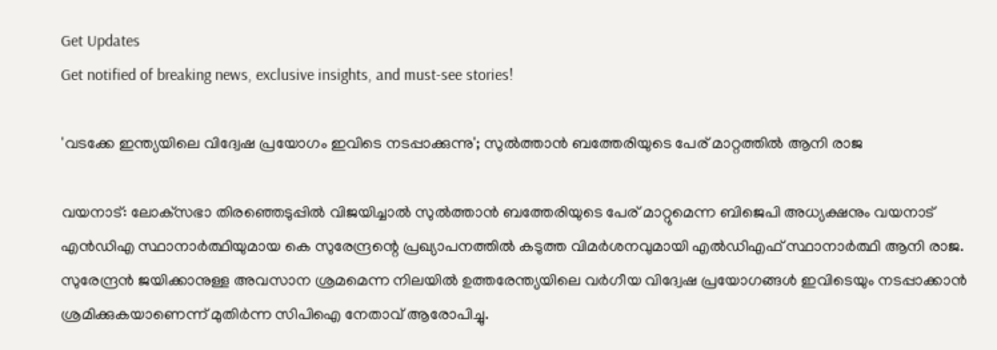Get Updates
Get notified of breaking news, exclusive insights, and must-see stories!

'വടക്കേ ഇന്ത്യയിലെ വിദ്വേഷ പ്രയോഗം ഇവിടെ നടപ്പാക്കുന്നു'; സുൽത്താൻ ബത്തേരിയുടെ പേര് മാറ്റത്തിൽ ആനി രാജ

വയനാട്: ലോക്‌സഭാ തിരഞ്ഞെടുപ്പിൽ വിജയിച്ചാൽ സുൽത്താൻ ബത്തേരിയുടെ പേര് മാറ്റുമെന്ന ബിജെപി അധ്യക്ഷനും വയനാട് എൻഡിഎ സ്ഥാനാർത്ഥിയുമായ കെ സുരേന്ദ്രന്റെ പ്രഖ്യാപനത്തിൽ കടുത്ത വിമർശനവുമായി എൽഡിഎഫ് സ്ഥാനാർത്ഥി ആനി രാജ. സുരേന്ദ്രൻ ജയിക്കാനുള്ള അവസാന ശ്രമമെന്ന നിലയിൽ ഉത്തരേന്ത്യയിലെ വർഗീയ വിദ്വേഷ പ്രയോഗങ്ങൾ ഇവിടെയും നടപ്പാക്കാൻ ശ്രമിക്കുകയാണെന്ന് മുതിർന്ന സിപിഐ നേതാവ് ആരോപിച്ചു.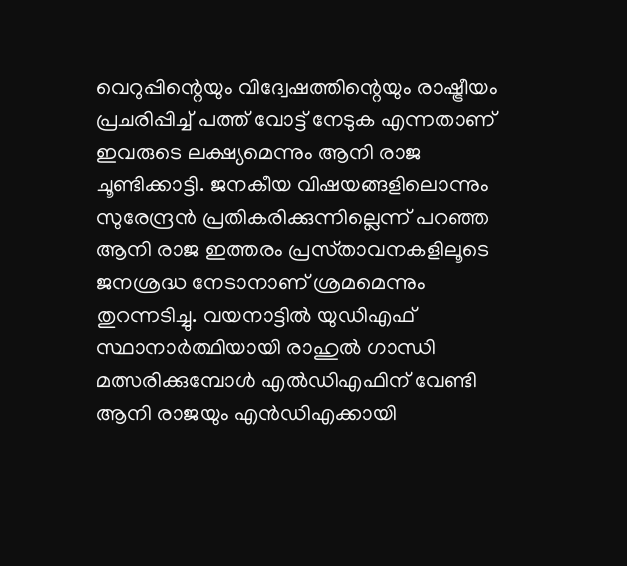വെറുപ്പിന്റെയും വിദ്വേഷത്തിന്റെയും രാഷ്ട്രീയം പ്രചരിപ്പിച്ച് പത്ത് വോട്ട് നേടുക എന്നതാണ് ഇവരുടെ ലക്ഷ്യമെന്നും ആനി രാജ ചൂണ്ടിക്കാട്ടി. ജനകീയ വിഷയങ്ങളിലൊന്നും സുരേന്ദ്രൻ പ്രതികരിക്കുന്നില്ലെന്ന് പറഞ്ഞ ആനി രാജ ഇത്തരം പ്രസ്‌താവനകളിലൂടെ ജനശ്രദ്ധ നേടാനാണ് ശ്രമമെന്നും തുറന്നടിച്ചു. വയനാട്ടിൽ യുഡിഎഫ് സ്ഥാനാർത്ഥിയായി രാഹുൽ ഗാന്ധി മത്സരിക്കുമ്പോൾ എൽഡിഎഫിന് വേണ്ടി ആനി രാജയും എൻഡിഎക്കായി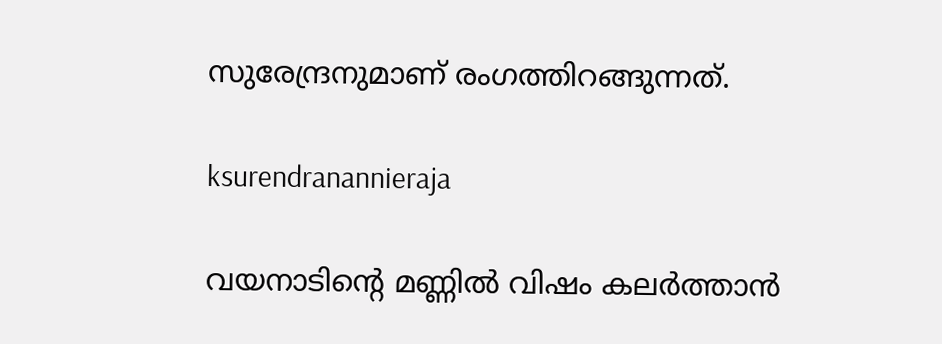സുരേന്ദ്രനുമാണ് രംഗത്തിറങ്ങുന്നത്.

ksurendranannieraja

വയനാടിന്റെ മണ്ണിൽ വിഷം കലർത്താൻ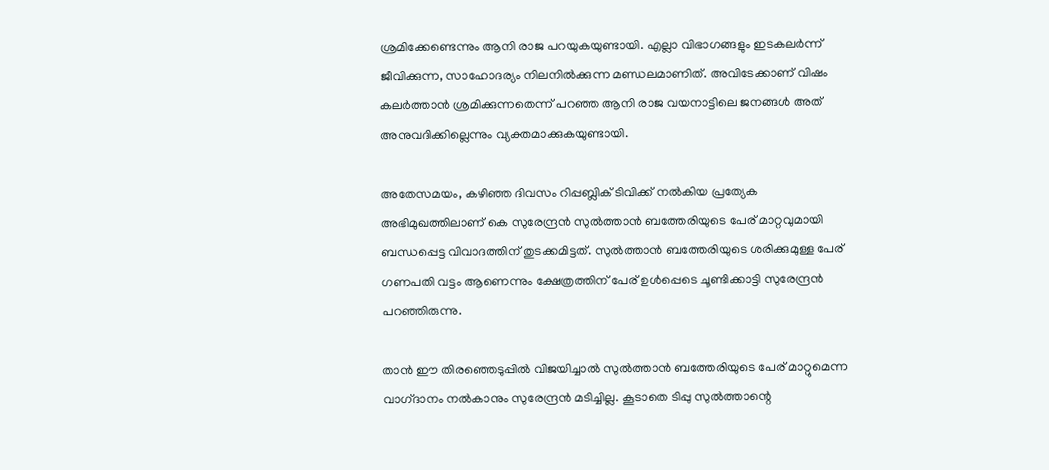ശ്രമിക്കേണ്ടെന്നും ആനി രാജ പറയുകയുണ്ടായി. എല്ലാ വിഭാഗങ്ങളും ഇടകലർന്ന് ജീവിക്കുന്ന, സാഹോദര്യം നിലനിൽക്കുന്ന മണ്ഡലമാണിത്. അവിടേക്കാണ് വിഷം കലർത്താൻ ശ്രമിക്കുന്നതെന്ന് പറഞ്ഞ ആനി രാജ വയനാട്ടിലെ ജനങ്ങൾ അത് അനുവദിക്കില്ലെന്നും വ്യക്തമാക്കുകയുണ്ടായി.

അതേസമയം, കഴിഞ്ഞ ദിവസം റിപ്പബ്ലിക് ടിവിക്ക് നൽകിയ പ്രത്യേക അഭിമുഖത്തിലാണ് കെ സുരേന്ദ്രൻ സുൽത്താൻ ബത്തേരിയുടെ പേര് മാറ്റവുമായി ബന്ധപ്പെട്ട വിവാദത്തിന് തുടക്കമിട്ടത്. സുൽത്താൻ ബത്തേരിയുടെ ശരിക്കുമുള്ള പേര് ഗണപതി വട്ടം ആണെന്നും ക്ഷേത്രത്തിന് പേര് ഉൾപ്പെടെ ചൂണ്ടിക്കാട്ടി സുരേന്ദ്രൻ പറഞ്ഞിരുന്നു.

താൻ ഈ തിരഞ്ഞെടുപ്പിൽ വിജയിച്ചാൽ സുൽത്താൻ ബത്തേരിയുടെ പേര് മാറ്റുമെന്ന വാഗ്‌ദാനം നൽകാനും സുരേന്ദ്രൻ മടിച്ചില്ല. കൂടാതെ ടിപ്പു സുൽത്താന്റെ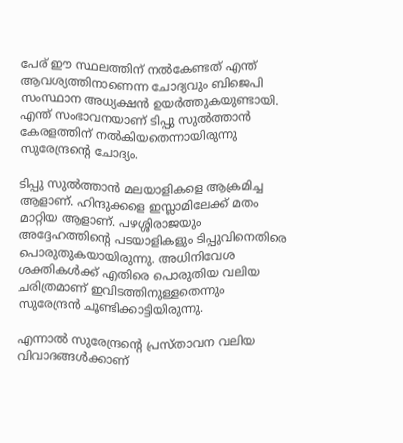പേര് ഈ സ്ഥലത്തിന് നൽകേണ്ടത് എന്ത് ആവശ്യത്തിനാണെന്ന ചോദ്യവും ബിജെപി സംസ്ഥാന അധ്യക്ഷൻ ഉയർത്തുകയുണ്ടായി. എന്ത് സംഭാവനയാണ് ടിപ്പു സുൽത്താൻ കേരളത്തിന് നൽകിയതെന്നായിരുന്നു സുരേന്ദ്രന്റെ ചോദ്യം.

ടിപ്പു സുൽത്താൻ മലയാളികളെ ആക്രമിച്ച ആളാണ്. ഹിന്ദുക്കളെ ഇസ്ലാമിലേക്ക് മതം മാറ്റിയ ആളാണ്. പഴശ്ശിരാജയും അദ്ദേഹത്തിന്റെ പടയാളികളും ടിപ്പുവിനെതിരെ പൊരുതുകയായിരുന്നു. അധിനിവേശ ശക്തികൾക്ക് എതിരെ പൊരുതിയ വലിയ ചരിത്രമാണ് ഇവിടത്തിനുള്ളതെന്നും സുരേന്ദ്രൻ ചൂണ്ടിക്കാട്ടിയിരുന്നു.

എന്നാൽ സുരേന്ദ്രന്റെ പ്രസ്‌താവന വലിയ വിവാദങ്ങൾക്കാണ്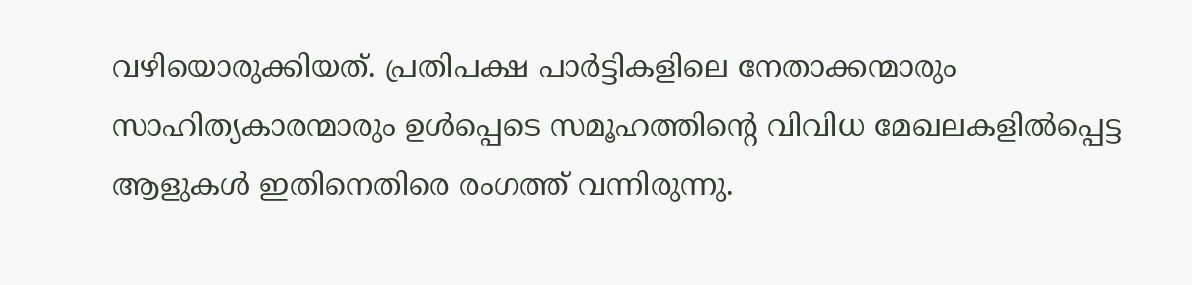വഴിയൊരുക്കിയത്. പ്രതിപക്ഷ പാർട്ടികളിലെ നേതാക്കന്മാരും സാഹിത്യകാരന്മാരും ഉൾപ്പെടെ സമൂഹത്തിന്റെ വിവിധ മേഖലകളിൽപ്പെട്ട ആളുകൾ ഇതിനെതിരെ രംഗത്ത് വന്നിരുന്നു.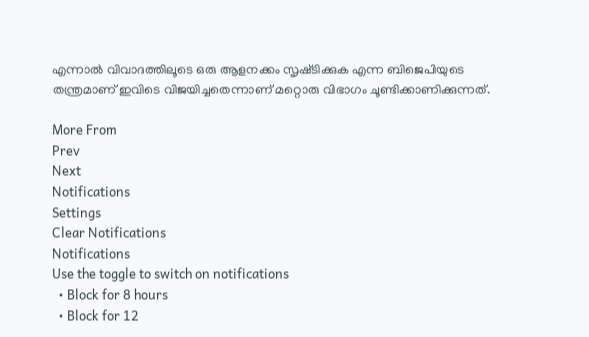എന്നാൽ വിവാദത്തിലൂടെ ഒരു ആളനക്കം സൃഷ്‌ടിക്കുക എന്ന ബിജെപിയുടെ തന്ത്രമാണ് ഇവിടെ വിജയിച്ചതെന്നാണ് മറ്റൊരു വിഭാഗം ചൂണ്ടിക്കാണിക്കുന്നത്.

More From
Prev
Next
Notifications
Settings
Clear Notifications
Notifications
Use the toggle to switch on notifications
  • Block for 8 hours
  • Block for 12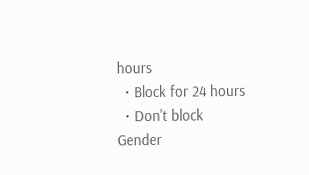hours
  • Block for 24 hours
  • Don't block
Gender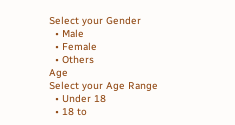Select your Gender
  • Male
  • Female
  • Others
Age
Select your Age Range
  • Under 18
  • 18 to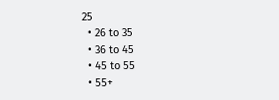25
  • 26 to 35
  • 36 to 45
  • 45 to 55
  • 55+